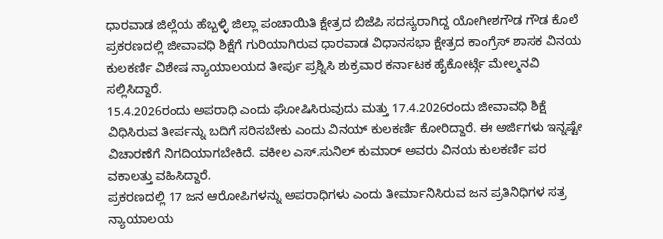ಧಾರವಾಡ ಜಿಲ್ಲೆಯ ಹೆಬ್ಬಳ್ಳಿ ಜಿಲ್ಲಾ ಪಂಚಾಯಿತಿ ಕ್ಷೇತ್ರದ ಬಿಜೆಪಿ ಸದಸ್ಯರಾಗಿದ್ದ ಯೋಗೀಶಗೌಡ ಗೌಡ ಕೊಲೆ ಪ್ರಕರಣದಲ್ಲಿ ಜೀವಾವಧಿ ಶಿಕ್ಷೆಗೆ ಗುರಿಯಾಗಿರುವ ಧಾರವಾಡ ವಿಧಾನಸಭಾ ಕ್ಷೇತ್ರದ ಕಾಂಗ್ರೆಸ್ ಶಾಸಕ ವಿನಯ ಕುಲಕರ್ಣಿ ವಿಶೇಷ ನ್ಯಾಯಾಲಯದ ತೀರ್ಪು ಪ್ರಶ್ನಿಸಿ ಶುಕ್ರವಾರ ಕರ್ನಾಟಕ ಹೈಕೋರ್ಟ್ಗೆ ಮೇಲ್ಮನವಿ ಸಲ್ಲಿಸಿದ್ದಾರೆ.
15.4.2026ರಂದು ಅಪರಾಧಿ ಎಂದು ಘೋಷಿಸಿರುವುದು ಮತ್ತು 17.4.2026ರಂದು ಜೀವಾವಧಿ ಶಿಕ್ಷೆ ವಿಧಿಸಿರುವ ತೀರ್ಪನ್ನು ಬದಿಗೆ ಸರಿಸಬೇಕು ಎಂದು ವಿನಯ್ ಕುಲಕರ್ಣಿ ಕೋರಿದ್ದಾರೆ. ಈ ಅರ್ಜಿಗಳು ಇನ್ನಷ್ಟೇ ವಿಚಾರಣೆಗೆ ನಿಗದಿಯಾಗಬೇಕಿದೆ. ವಕೀಲ ಎಸ್.ಸುನಿಲ್ ಕುಮಾರ್ ಅವರು ವಿನಯ ಕುಲಕರ್ಣಿ ಪರ ವಕಾಲತ್ತು ವಹಿಸಿದ್ದಾರೆ.
ಪ್ರಕರಣದಲ್ಲಿ 17 ಜನ ಆರೋಪಿಗಳನ್ನು ಅಪರಾಧಿಗಳು ಎಂದು ತೀರ್ಮಾನಿಸಿರುವ ಜನ ಪ್ರತಿನಿಧಿಗಳ ಸತ್ರ ನ್ಯಾಯಾಲಯ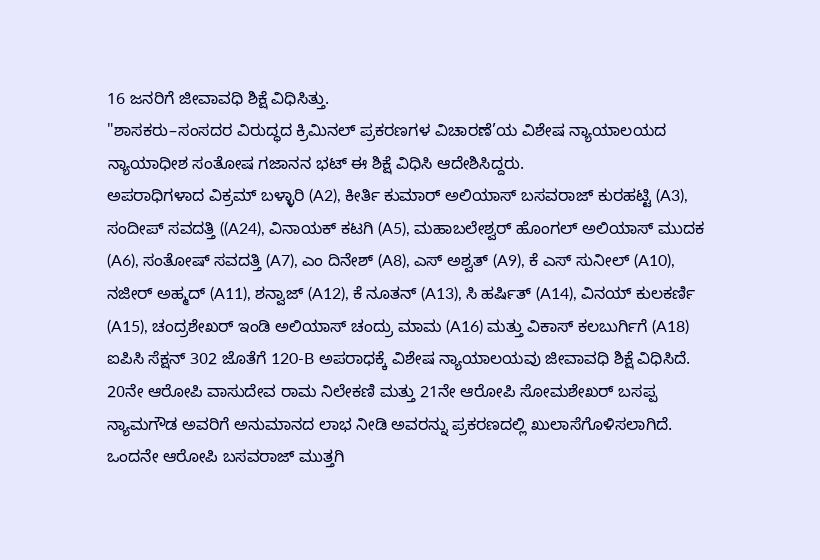16 ಜನರಿಗೆ ಜೀವಾವಧಿ ಶಿಕ್ಷೆ ವಿಧಿಸಿತ್ತು.
"ಶಾಸಕರು–ಸಂಸದರ ವಿರುದ್ಧದ ಕ್ರಿಮಿನಲ್ ಪ್ರಕರಣಗಳ ವಿಚಾರಣೆ’ಯ ವಿಶೇಷ ನ್ಯಾಯಾಲಯದ ನ್ಯಾಯಾಧೀಶ ಸಂತೋಷ ಗಜಾನನ ಭಟ್ ಈ ಶಿಕ್ಷೆ ವಿಧಿಸಿ ಆದೇಶಿಸಿದ್ದರು.
ಅಪರಾಧಿಗಳಾದ ವಿಕ್ರಮ್ ಬಳ್ಳಾರಿ (A2), ಕೀರ್ತಿ ಕುಮಾರ್ ಅಲಿಯಾಸ್ ಬಸವರಾಜ್ ಕುರಹಟ್ಟಿ (A3), ಸಂದೀಪ್ ಸವದತ್ತಿ ((A24), ವಿನಾಯಕ್ ಕಟಗಿ (A5), ಮಹಾಬಲೇಶ್ವರ್ ಹೊಂಗಲ್ ಅಲಿಯಾಸ್ ಮುದಕ (A6), ಸಂತೋಷ್ ಸವದತ್ತಿ (A7), ಎಂ ದಿನೇಶ್ (A8), ಎಸ್ ಅಶ್ವತ್ (A9), ಕೆ ಎಸ್ ಸುನೀಲ್ (A10), ನಜೀರ್ ಅಹ್ಮದ್ (A11), ಶನ್ವಾಜ್ (A12), ಕೆ ನೂತನ್ (A13), ಸಿ ಹರ್ಷಿತ್ (A14), ವಿನಯ್ ಕುಲಕರ್ಣಿ (A15), ಚಂದ್ರಶೇಖರ್ ಇಂಡಿ ಅಲಿಯಾಸ್ ಚಂದ್ರು ಮಾಮ (A16) ಮತ್ತು ವಿಕಾಸ್ ಕಲಬುರ್ಗಿಗೆ (A18) ಐಪಿಸಿ ಸೆಕ್ಷನ್ 302 ಜೊತೆಗೆ 120-B ಅಪರಾಧಕ್ಕೆ ವಿಶೇಷ ನ್ಯಾಯಾಲಯವು ಜೀವಾವಧಿ ಶಿಕ್ಷೆ ವಿಧಿಸಿದೆ.
20ನೇ ಆರೋಪಿ ವಾಸುದೇವ ರಾಮ ನಿಲೇಕಣಿ ಮತ್ತು 21ನೇ ಆರೋಪಿ ಸೋಮಶೇಖರ್ ಬಸಪ್ಪ ನ್ಯಾಮಗೌಡ ಅವರಿಗೆ ಅನುಮಾನದ ಲಾಭ ನೀಡಿ ಅವರನ್ನು ಪ್ರಕರಣದಲ್ಲಿ ಖುಲಾಸೆಗೊಳಿಸಲಾಗಿದೆ. ಒಂದನೇ ಆರೋಪಿ ಬಸವರಾಜ್ ಮುತ್ತಗಿ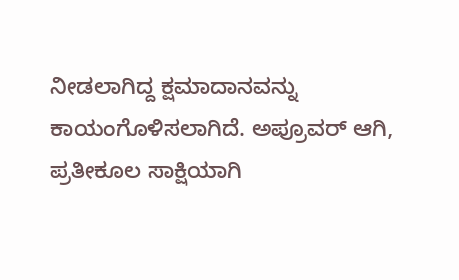ನೀಡಲಾಗಿದ್ದ ಕ್ಷಮಾದಾನವನ್ನು ಕಾಯಂಗೊಳಿಸಲಾಗಿದೆ. ಅಪ್ರೂವರ್ ಆಗಿ, ಪ್ರತೀಕೂಲ ಸಾಕ್ಷಿಯಾಗಿ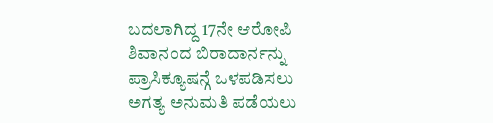ಬದಲಾಗಿದ್ದ 17ನೇ ಆರೋಪಿ ಶಿವಾನಂದ ಬಿರಾದಾರ್ನನ್ನು ಪ್ರಾಸಿಕ್ಯೂಷನ್ಗೆ ಒಳಪಡಿಸಲು ಅಗತ್ಯ ಅನುಮತಿ ಪಡೆಯಲು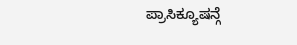ಪ್ರಾಸಿಕ್ಯೂಷನ್ಗೆ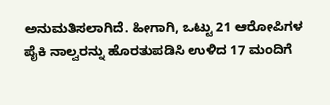ಅನುಮತಿಸಲಾಗಿದೆ. ಹೀಗಾಗಿ, ಒಟ್ಟು 21 ಆರೋಪಿಗಳ ಪೈಕಿ ನಾಲ್ವರನ್ನು ಹೊರತುಪಡಿಸಿ ಉಳಿದ 17 ಮಂದಿಗೆ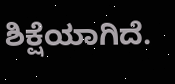ಶಿಕ್ಷೆಯಾಗಿದೆ.